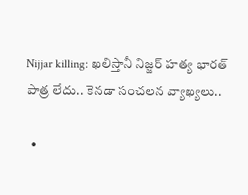Nijjar killing: ఖలిస్తానీ నిజ్జర్ హత్య భారత్ పాత్ర లేదు.. కెనడా సంచలన వ్యాఖ్యలు..

  •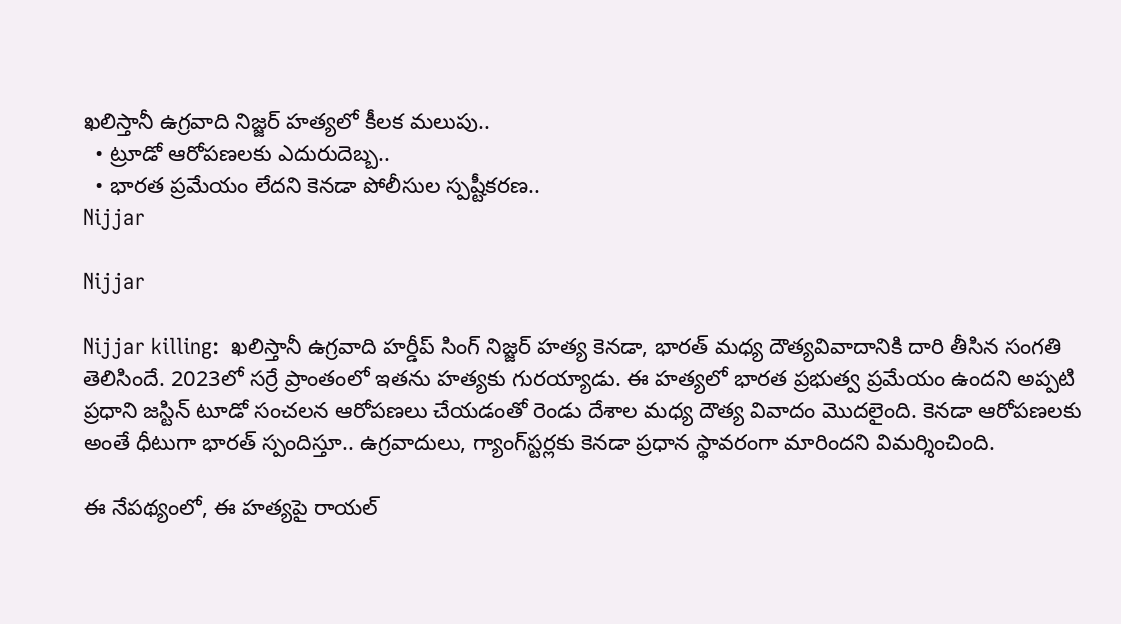ఖలిస్తానీ ఉగ్రవాది నిజ్జర్ హత్యలో కీలక మలుపు..
  • ట్రూడో ఆరోపణలకు ఎదురుదెబ్బ..
  • భారత ప్రమేయం లేదని కెనడా పోలీసుల స్పష్టీకరణ..
Nijjar

Nijjar

Nijjar killing:  ఖలిస్తానీ ఉగ్రవాది హర్డీప్ సింగ్ నిజ్జర్ హత్య కెనడా, భారత్ మధ్య దౌత్యవివాదానికి దారి తీసిన సంగతి తెలిసిందే. 2023లో సర్రే ప్రాంతంలో ఇతను హత్యకు గురయ్యాడు. ఈ హత్యలో భారత ప్రభుత్వ ప్రమేయం ఉందని అప్పటి ప్రధాని జస్టిన్ టూడో సంచలన ఆరోపణలు చేయడంతో రెండు దేశాల మధ్య దౌత్య వివాదం మొదలైంది. కెనడా ఆరోపణలకు అంతే ధీటుగా భారత్ స్పందిస్తూ.. ఉగ్రవాదులు, గ్యాంగ్‌స్టర్లకు కెనడా ప్రధాన స్థావరంగా మారిందని విమర్శించింది.

ఈ నేపథ్యంలో, ఈ హత్యపై రాయల్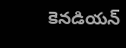కెనడియన్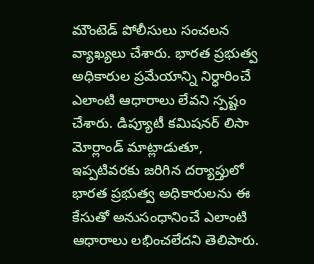మౌంటెడ్ పోలీసులు సంచలన వ్యాఖ్యలు చేశారు. భారత ప్రభుత్వ అధికారుల ప్రమేయాన్ని నిర్ధారించే ఎలాంటి ఆధారాలు లేవని స్పష్టం చేశారు. డిప్యూటీ కమిషనర్ లిసా మోర్లాండ్ మాట్లాడుతూ, ఇప్పటివరకు జరిగిన దర్యాప్తులో భారత ప్రభుత్వ అధికారులను ఈ కేసుతో అనుసంధానించే ఎలాంటి ఆధారాలు లభించలేదని తెలిపారు.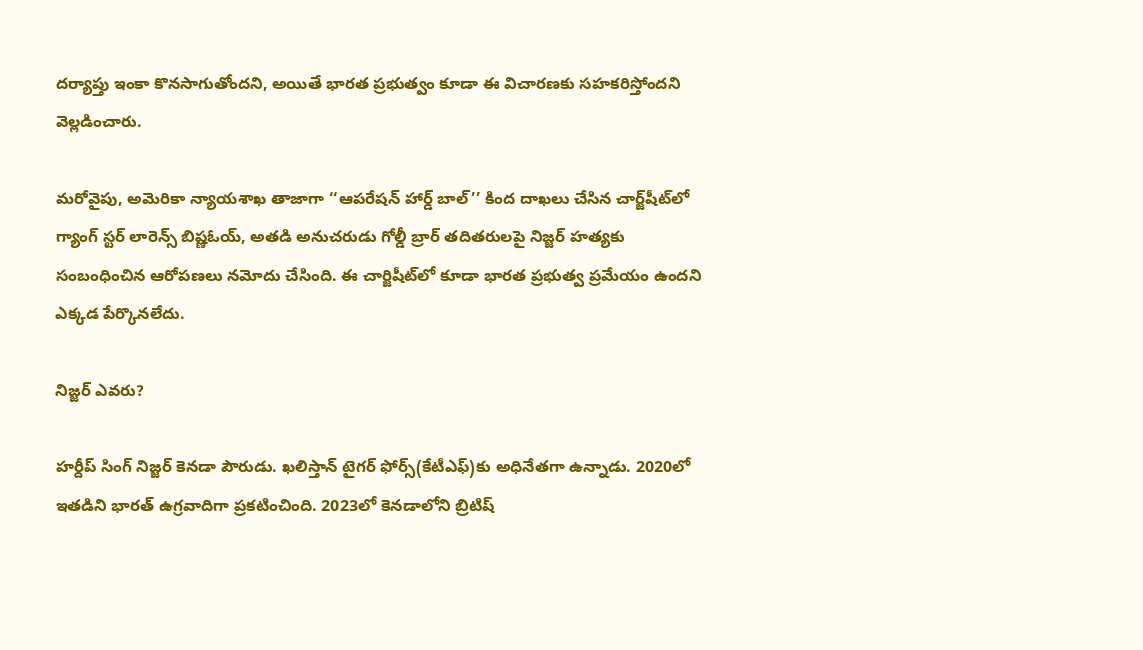దర్యాప్తు ఇంకా కొనసాగుతోందని, అయితే భారత ప్రభుత్వం కూడా ఈ విచారణకు సహకరిస్తోందని వెల్లడించారు.

మరోవైపు, అమెరికా న్యాయశాఖ తాజాగా ‘‘ఆపరేషన్ హార్డ్ బాల్’’ కింద దాఖలు చేసిన చార్జ్‌షీట్‌లో గ్యాంగ్ స్టర్ లారెన్స్ బిష్ణఓయ్, అతడి అనుచరుడు గోల్డీ బ్రార్ తదితరులపై నిజ్జర్ హత్యకు సంబంధించిన ఆరోపణలు నమోదు చేసింది. ఈ చార్జిషీట్‌లో కూడా భారత ప్రభుత్వ ప్రమేయం ఉందని ఎక్కడ పేర్కొనలేదు.

నిజ్జర్ ఎవరు?

హర్దీప్ సింగ్ నిజ్జర్ కెనడా పౌరుడు. ఖలిస్తాన్ టైగర్ ఫోర్స్(కేటీఎఫ్)కు అధినేతగా ఉన్నాడు. 2020లో ఇతడిని భారత్ ఉగ్రవాదిగా ప్రకటించింది. 2023లో కెనడాలోని బ్రిటిష్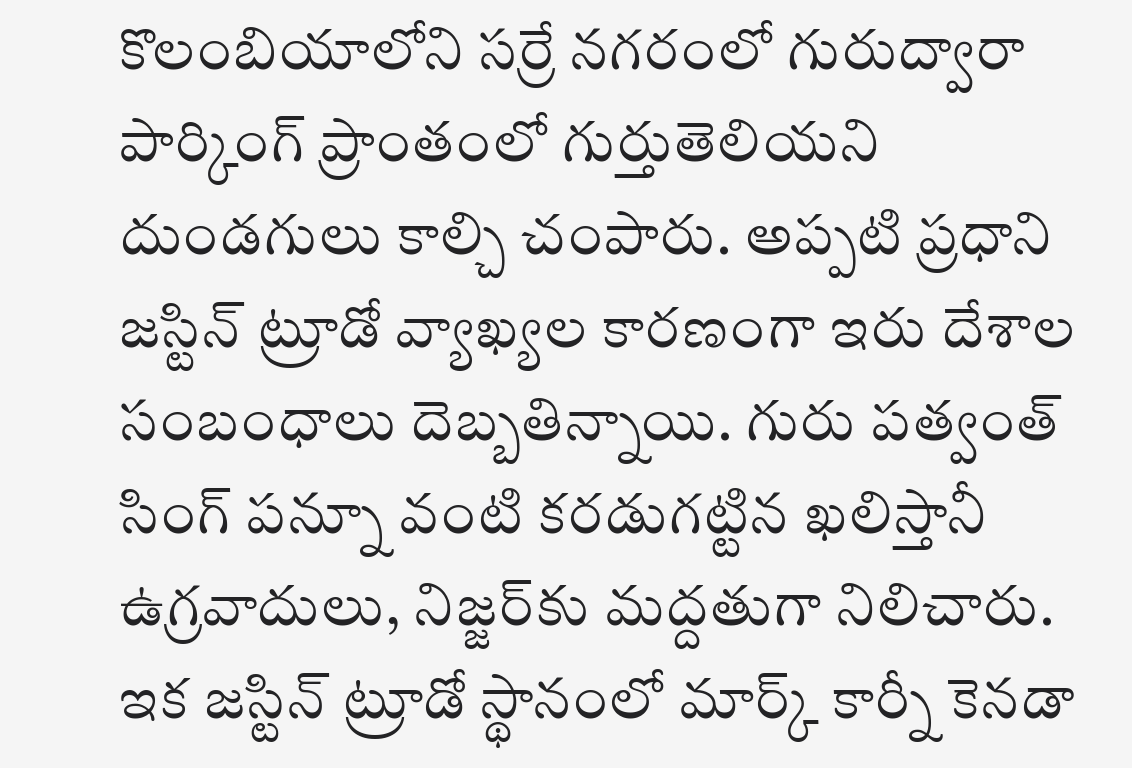కొలంబియాలోని సర్రే నగరంలో గురుద్వారా పార్కింగ్ ప్రాంతంలో గుర్తుతెలియని దుండగులు కాల్చి చంపారు. అప్పటి ప్రధాని జస్టిన్ ట్రూడో వ్యాఖ్యల కారణంగా ఇరు దేశాల సంబంధాలు దెబ్బతిన్నాయి. గురు పత్వంత్ సింగ్ పన్నూ వంటి కరడుగట్టిన ఖలిస్తానీ ఉగ్రవాదులు, నిజ్జర్‌కు మద్దతుగా నిలిచారు. ఇక జస్టిన్ ట్రూడో స్థానంలో మార్క్ కార్నీ కెనడా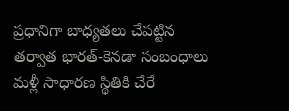ప్రధానిగా బాధ్యతలు చేపట్టిన తర్వాత భారత్-కెనడా సంబంధాలు మళ్లీ సాధారణ స్థితికి చేరే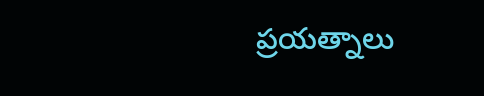ప్రయత్నాలు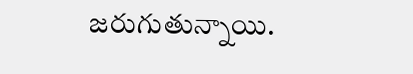జరుగుతున్నాయి.